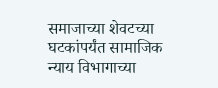समाजाच्या शेवटच्या घटकांपर्यंत सामाजिक न्याय विभागाच्या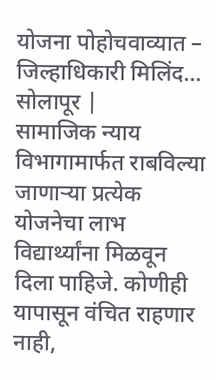योजना पोहोचवाव्यात – जिल्हाधिकारी मिलिंद…
सोलापूर |
सामाजिक न्याय विभागामार्फत राबविल्या जाणाऱ्या प्रत्येक योजनेचा लाभ विद्यार्थ्यांना मिळवून दिला पाहिजे. कोणीही यापासून वंचित राहणार नाही,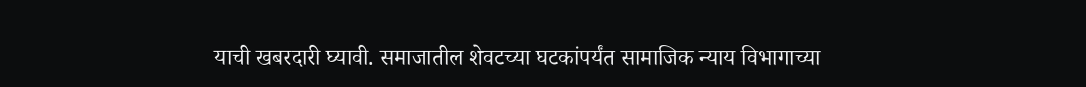याची खबरदारी घ्यावी. समाजातील शेवटच्या घटकांपर्यंत सामाजिक न्याय विभागाच्या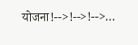योजना!-->!-->!-->…